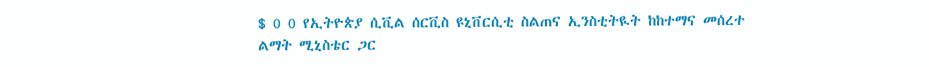$ 0 0 የኢትዮጵያ ሲቪል ሰርቪስ ዩኒቨርሲቲ ስልጠና ኢንስቲትዪት ከከተማና መሰረተ ልማት ሚኒስቴር ጋር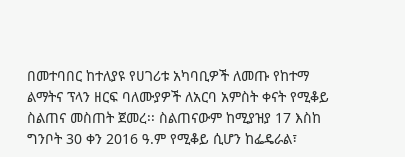በመተባበር ከተለያዩ የሀገሪቱ አካባቢዎች ለመጡ የከተማ ልማትና ፕላን ዘርፍ ባለሙያዎች ለአርባ አምስት ቀናት የሚቆይ ስልጠና መስጠት ጀመረ፡፡ ስልጠናውም ከሚያዝያ 17 እስከ ግንቦት 30 ቀን 2016 ዓ.ም የሚቆይ ሲሆን ከፌዴራል፣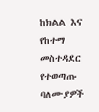ከክልል እና የከተማ መስተዳደር የተወጣጡ ባለሙያዎች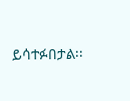ይሳተፉበታል፡፡